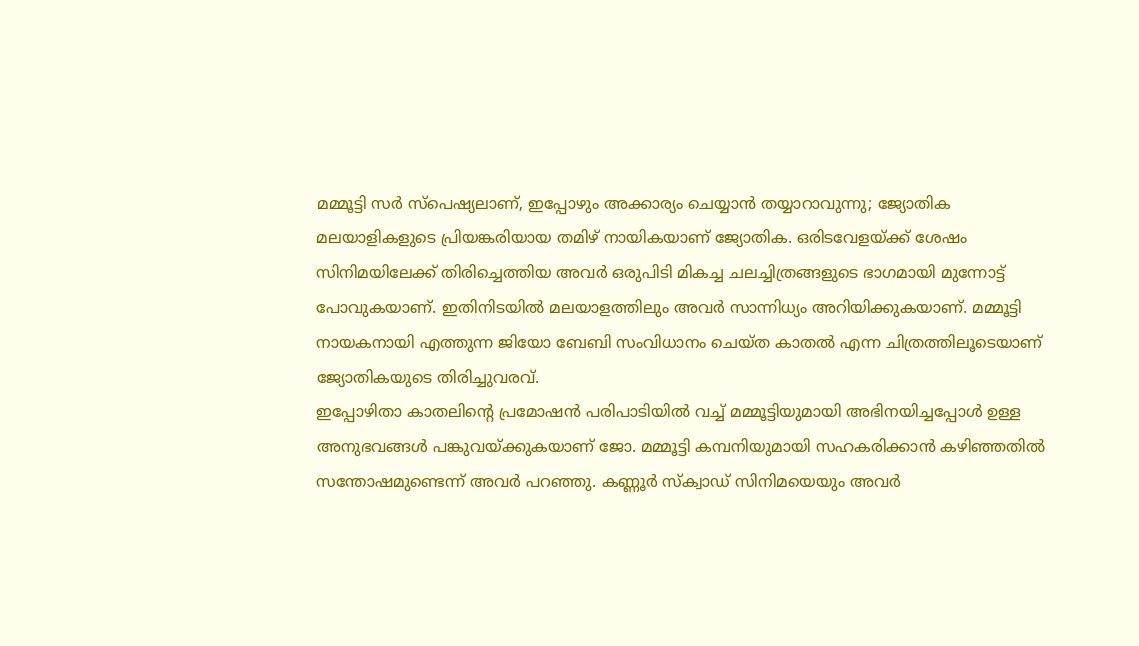മമ്മൂട്ടി സർ സ്പെഷ്യലാണ്, ഇപ്പോഴും അക്കാര്യം ചെയ്യാൻ തയ്യാറാവുന്നു; ജ്യോതിക
മലയാളികളുടെ പ്രിയങ്കരിയായ തമിഴ് നായികയാണ് ജ്യോതിക. ഒരിടവേളയ്ക്ക് ശേഷം സിനിമയിലേക്ക് തിരിച്ചെത്തിയ അവർ ഒരുപിടി മികച്ച ചലച്ചിത്രങ്ങളുടെ ഭാഗമായി മുന്നോട്ട് പോവുകയാണ്. ഇതിനിടയിൽ മലയാളത്തിലും അവർ സാന്നിധ്യം അറിയിക്കുകയാണ്. മമ്മൂട്ടി നായകനായി എത്തുന്ന ജിയോ ബേബി സംവിധാനം ചെയ്ത കാതൽ എന്ന ചിത്രത്തിലൂടെയാണ് ജ്യോതികയുടെ തിരിച്ചുവരവ്.
ഇപ്പോഴിതാ കാതലിന്റെ പ്രമോഷൻ പരിപാടിയിൽ വച്ച് മമ്മൂട്ടിയുമായി അഭിനയിച്ചപ്പോൾ ഉള്ള അനുഭവങ്ങൾ പങ്കുവയ്ക്കുകയാണ് ജോ. മമ്മൂട്ടി കമ്പനിയുമായി സഹകരിക്കാൻ കഴിഞ്ഞതിൽ സന്തോഷമുണ്ടെന്ന് അവർ പറഞ്ഞു. കണ്ണൂർ സ്ക്വാഡ് സിനിമയെയും അവർ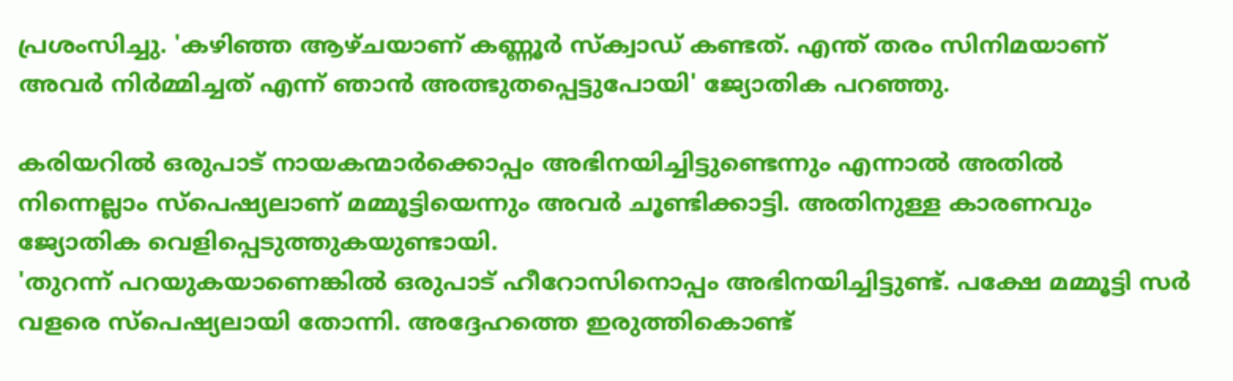പ്രശംസിച്ചു. 'കഴിഞ്ഞ ആഴ്ചയാണ് കണ്ണൂർ സ്ക്വാഡ് കണ്ടത്. എന്ത് തരം സിനിമയാണ് അവർ നിർമ്മിച്ചത് എന്ന് ഞാൻ അത്ഭുതപ്പെട്ടുപോയി' ജ്യോതിക പറഞ്ഞു.

കരിയറിൽ ഒരുപാട് നായകന്മാർക്കൊപ്പം അഭിനയിച്ചിട്ടുണ്ടെന്നും എന്നാൽ അതിൽ നിന്നെല്ലാം സ്പെഷ്യലാണ് മമ്മൂട്ടിയെന്നും അവർ ചൂണ്ടിക്കാട്ടി. അതിനുള്ള കാരണവും ജ്യോതിക വെളിപ്പെടുത്തുകയുണ്ടായി.
'തുറന്ന് പറയുകയാണെങ്കിൽ ഒരുപാട് ഹീറോസിനൊപ്പം അഭിനയിച്ചിട്ടുണ്ട്. പക്ഷേ മമ്മൂട്ടി സർ വളരെ സ്പെഷ്യലായി തോന്നി. അദ്ദേഹത്തെ ഇരുത്തികൊണ്ട്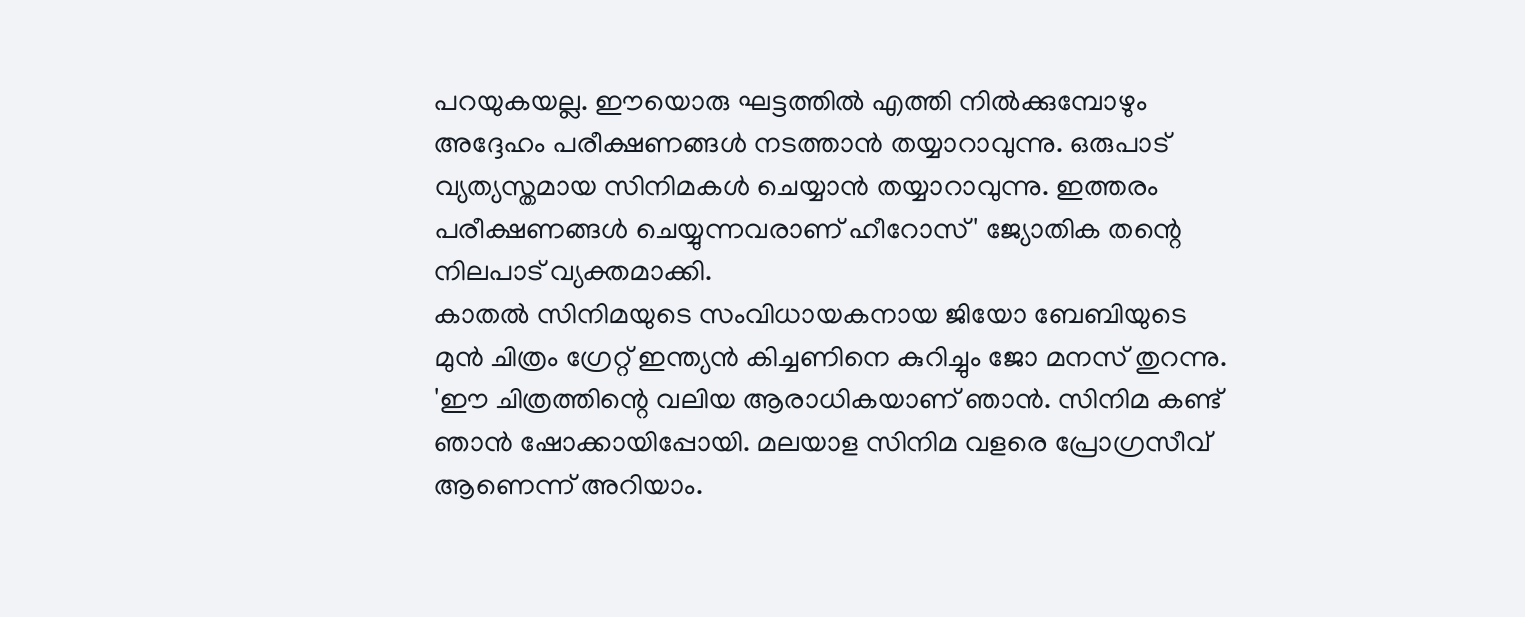പറയുകയല്ല. ഈയൊരു ഘട്ടത്തിൽ എത്തി നിൽക്കുമ്പോഴും അദ്ദേഹം പരീക്ഷണങ്ങൾ നടത്താൻ തയ്യാറാവുന്നു. ഒരുപാട് വ്യത്യസ്തമായ സിനിമകൾ ചെയ്യാൻ തയ്യാറാവുന്നു. ഇത്തരം പരീക്ഷണങ്ങൾ ചെയ്യുന്നവരാണ് ഹീറോസ്' ജ്യോതിക തന്റെ നിലപാട് വ്യക്തമാക്കി.
കാതൽ സിനിമയുടെ സംവിധായകനായ ജിയോ ബേബിയുടെ മുൻ ചിത്രം ഗ്രേറ്റ് ഇന്ത്യൻ കിച്ചണിനെ കുറിച്ചും ജോ മനസ് തുറന്നു. 'ഈ ചിത്രത്തിന്റെ വലിയ ആരാധികയാണ് ഞാൻ. സിനിമ കണ്ട് ഞാൻ ഷോക്കായിപ്പോയി. മലയാള സിനിമ വളരെ പ്രോഗ്രസീവ് ആണെന്ന് അറിയാം.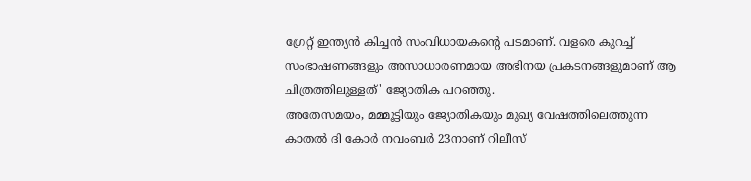ഗ്രേറ്റ് ഇന്ത്യൻ കിച്ചൻ സംവിധായകന്റെ പടമാണ്. വളരെ കുറച്ച് സംഭാഷണങ്ങളും അസാധാരണമായ അഭിനയ പ്രകടനങ്ങളുമാണ് ആ ചിത്രത്തിലുള്ളത്' ജ്യോതിക പറഞ്ഞു.
അതേസമയം, മമ്മൂട്ടിയും ജ്യോതികയും മുഖ്യ വേഷത്തിലെത്തുന്ന കാതൽ ദി കോർ നവംബർ 23നാണ് റിലീസ്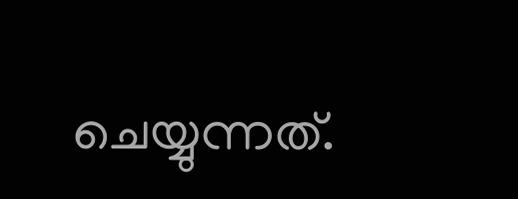ചെയ്യുന്നത്.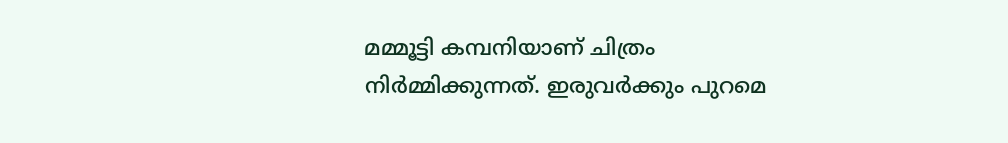മമ്മൂട്ടി കമ്പനിയാണ് ചിത്രം നിർമ്മിക്കുന്നത്. ഇരുവർക്കും പുറമെ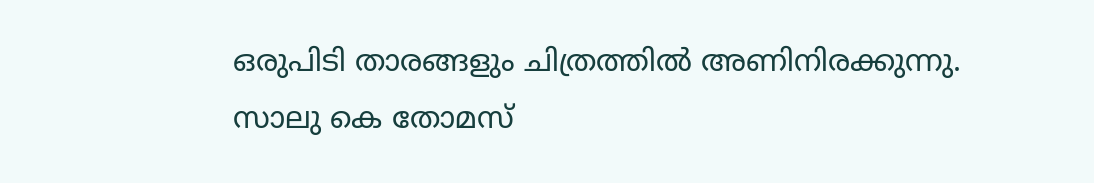ഒരുപിടി താരങ്ങളും ചിത്രത്തിൽ അണിനിരക്കുന്നു.
സാലു കെ തോമസ്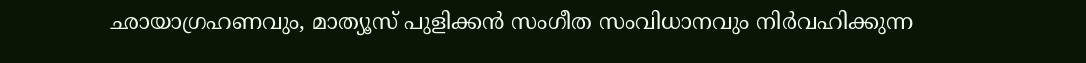ഛായാഗ്രഹണവും, മാത്യൂസ് പുളിക്കൻ സംഗീത സംവിധാനവും നിർവഹിക്കുന്ന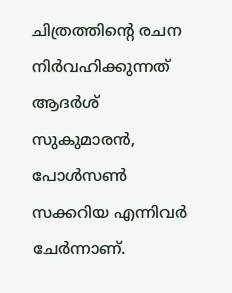ചിത്രത്തിന്റെ രചന നിർവഹിക്കുന്നത് ആദർശ് സുകുമാരൻ, പോൾസൺ സക്കറിയ എന്നിവർ ചേർന്നാണ്.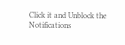Click it and Unblock the Notifications